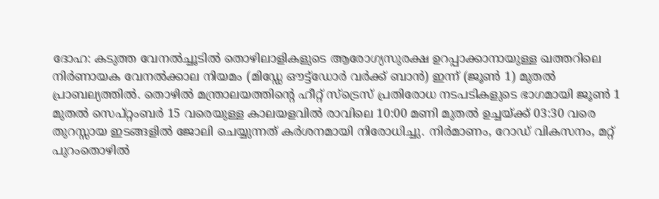ദോഹ: കടുത്ത വേനൽച്ചൂടിൽ തൊഴിലാളികളുടെ ആരോഗ്യസുരക്ഷ ഉറപ്പാക്കാനായുള്ള ഖത്തറിലെ നിർണായക വേനൽക്കാല നിയമം (മിഡ്ഡേ ഔട്ട്ഡോർ വർക്ക് ബാൻ) ഇന്ന് (ജൂൺ 1) മുതൽ പ്രാബല്യത്തിൽ. തൊഴിൽ മന്ത്രാലയത്തിന്റെ ഹീറ്റ് സ്ട്രെസ് പ്രതിരോധ നടപടികളുടെ ഭാഗമായി ജൂൺ 1 മുതൽ സെപ്റ്റംബർ 15 വരെയുള്ള കാലയളവിൽ രാവിലെ 10:00 മണി മുതൽ ഉച്ചയ്ക്ക് 03:30 വരെ തുറസ്സായ ഇടങ്ങളിൽ ജോലി ചെയ്യുന്നത് കർശനമായി നിരോധിച്ചു. നിർമാണം, റോഡ് വികസനം, മറ്റ് പുറംതൊഴിൽ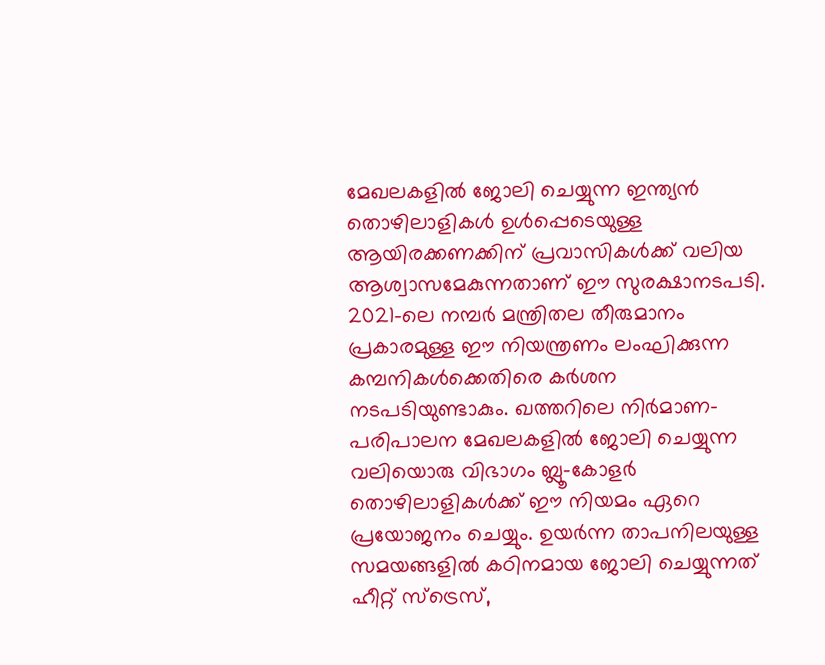മേഖലകളിൽ ജോലി ചെയ്യുന്ന ഇന്ത്യൻ തൊഴിലാളികൾ ഉൾപ്പെടെയുള്ള ആയിരക്കണക്കിന് പ്രവാസികൾക്ക് വലിയ ആശ്വാസമേകുന്നതാണ് ഈ സുരക്ഷാനടപടി.
2021-ലെ നമ്പർ മന്ത്രിതല തീരുമാനം പ്രകാരമുള്ള ഈ നിയന്ത്രണം ലംഘിക്കുന്ന കമ്പനികൾക്കെതിരെ കർശന നടപടിയുണ്ടാകും. ഖത്തറിലെ നിർമാണ-പരിപാലന മേഖലകളിൽ ജോലി ചെയ്യുന്ന വലിയൊരു വിഭാഗം ബ്ലൂ-കോളർ തൊഴിലാളികൾക്ക് ഈ നിയമം ഏറെ പ്രയോജനം ചെയ്യും. ഉയർന്ന താപനിലയുള്ള സമയങ്ങളിൽ കഠിനമായ ജോലി ചെയ്യുന്നത് ഹീറ്റ് സ്ട്രെസ്,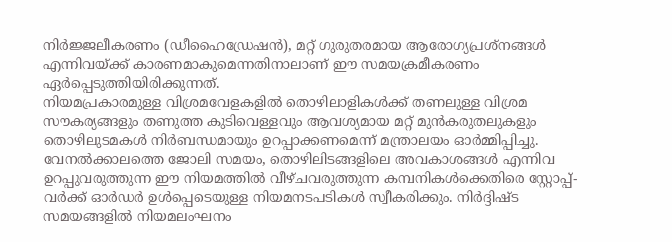നിർജ്ജലീകരണം (ഡീഹൈഡ്രേഷൻ), മറ്റ് ഗുരുതരമായ ആരോഗ്യപ്രശ്നങ്ങൾ എന്നിവയ്ക്ക് കാരണമാകുമെന്നതിനാലാണ് ഈ സമയക്രമീകരണം ഏർപ്പെടുത്തിയിരിക്കുന്നത്.
നിയമപ്രകാരമുള്ള വിശ്രമവേളകളിൽ തൊഴിലാളികൾക്ക് തണലുള്ള വിശ്രമ സൗകര്യങ്ങളും തണുത്ത കുടിവെള്ളവും ആവശ്യമായ മറ്റ് മുൻകരുതലുകളും തൊഴിലുടമകൾ നിർബന്ധമായും ഉറപ്പാക്കണമെന്ന് മന്ത്രാലയം ഓർമ്മിപ്പിച്ചു. വേനൽക്കാലത്തെ ജോലി സമയം, തൊഴിലിടങ്ങളിലെ അവകാശങ്ങൾ എന്നിവ ഉറപ്പുവരുത്തുന്ന ഈ നിയമത്തിൽ വീഴ്ചവരുത്തുന്ന കമ്പനികൾക്കെതിരെ സ്റ്റോപ്പ്-വർക്ക് ഓർഡർ ഉൾപ്പെടെയുള്ള നിയമനടപടികൾ സ്വീകരിക്കും. നിർദ്ദിഷ്ട സമയങ്ങളിൽ നിയമലംഘനം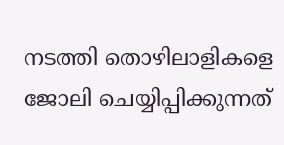നടത്തി തൊഴിലാളികളെ ജോലി ചെയ്യിപ്പിക്കുന്നത്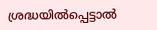ശ്രദ്ധയിൽപ്പെട്ടാൽ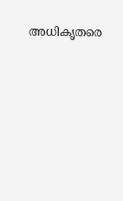അധികൃതരെ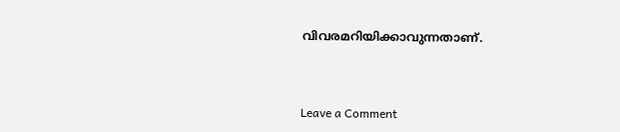വിവരമറിയിക്കാവുന്നതാണ്.



Leave a Comment